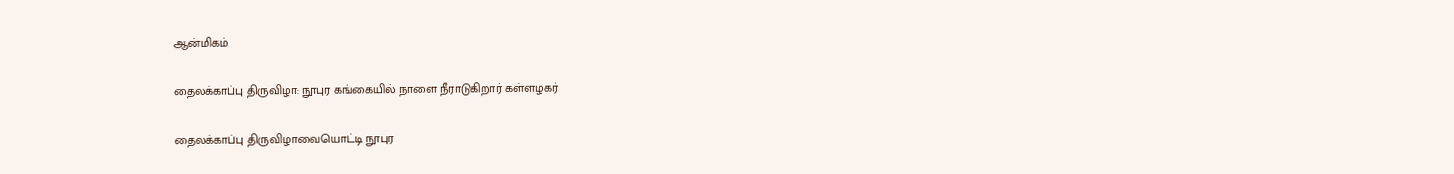ஆன்மிகம்

தைலக்காப்பு திருவிழா: நூபுர கங்கையில் நாளை நீராடுகிறார் கள்ளழகர்

தைலக்காப்பு திருவிழாவையொட்டி நூபுர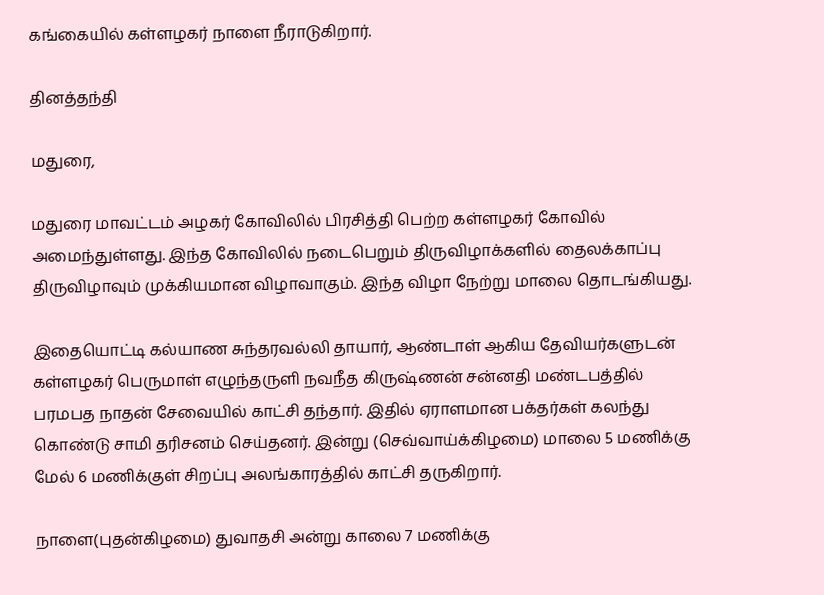கங்கையில் கள்ளழகர் நாளை நீராடுகிறார்.

தினத்தந்தி

மதுரை,

மதுரை மாவட்டம் அழகர் கோவிலில் பிரசித்தி பெற்ற கள்ளழகர் கோவில் அமைந்துள்ளது. இந்த கோவிலில் நடைபெறும் திருவிழாக்களில் தைலக்காப்பு திருவிழாவும் முக்கியமான விழாவாகும். இந்த விழா நேற்று மாலை தொடங்கியது.

இதையொட்டி கல்யாண சுந்தரவல்லி தாயார், ஆண்டாள் ஆகிய தேவியர்களுடன் கள்ளழகர் பெருமாள் எழுந்தருளி நவநீத கிருஷ்ணன் சன்னதி மண்டபத்தில் பரமபத நாதன் சேவையில் காட்சி தந்தார். இதில் ஏராளமான பக்தர்கள் கலந்து கொண்டு சாமி தரிசனம் செய்தனர். இன்று (செவ்வாய்க்கிழமை) மாலை 5 மணிக்கு மேல் 6 மணிக்குள் சிறப்பு அலங்காரத்தில் காட்சி தருகிறார்.

நாளை(புதன்கிழமை) துவாதசி அன்று காலை 7 மணிக்கு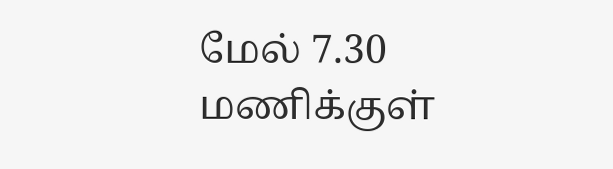மேல் 7.30 மணிக்குள்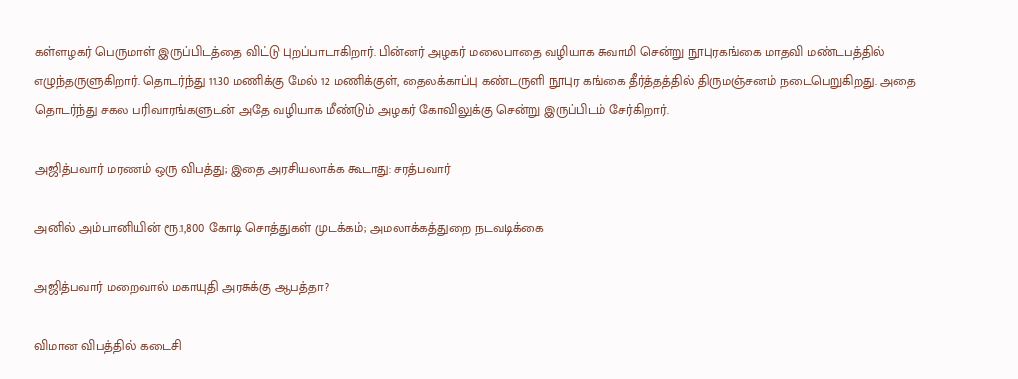கள்ளழகர் பெருமாள் இருப்பிடத்தை விட்டு புறப்பாடாகிறார். பின்னர் அழகர் மலைபாதை வழியாக சுவாமி சென்று நூபுரகங்கை மாதவி மண்டபத்தில் எழுந்தருளுகிறார். தொடர்ந்து 11.30 மணிக்கு மேல் 12 மணிக்குள், தைலக்காப்பு கண்டருளி நூபுர கங்கை தீர்த்தத்தில் திருமஞ்சனம் நடைபெறுகிறது. அதை தொடர்ந்து சகல பரிவாரங்களுடன் அதே வழியாக மீண்டும் அழகர் கோவிலுக்கு சென்று இருப்பிடம் சேர்கிறார்.

அஜித்பவார் மரணம் ஒரு விபத்து; இதை அரசியலாக்க கூடாது: சரத்பவார்

அனில் அம்பானியின் ரூ.1,800 கோடி சொத்துகள் முடக்கம்; அமலாக்கத்துறை நடவடிக்கை

அஜித்பவார் மறைவால் மகாயுதி அரசுக்கு ஆபத்தா?

விமான விபத்தில் கடைசி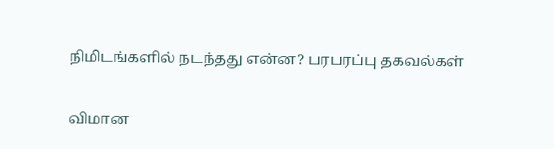நிமிடங்களில் நடந்தது என்ன? பரபரப்பு தகவல்கள்

விமான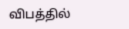விபத்தில்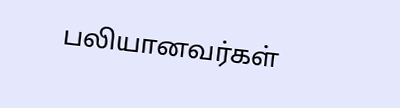பலியானவர்கள்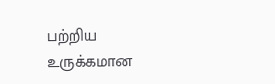பற்றிய உருக்கமான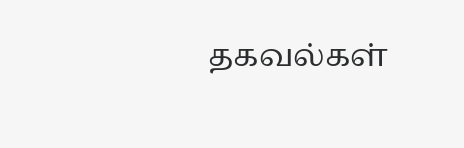தகவல்கள்